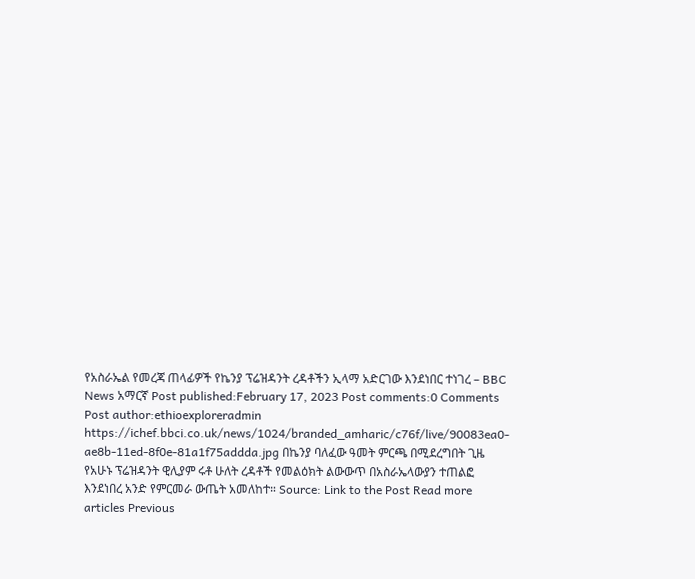የአስራኤል የመረጃ ጠላፊዎች የኬንያ ፕሬዝዳንት ረዳቶችን ኢላማ አድርገው እንደነበር ተነገረ – BBC News አማርኛ Post published:February 17, 2023 Post comments:0 Comments Post author:ethioexploreradmin https://ichef.bbci.co.uk/news/1024/branded_amharic/c76f/live/90083ea0-ae8b-11ed-8f0e-81a1f75addda.jpg በኬንያ ባለፈው ዓመት ምርጫ በሚደረግበት ጊዜ የአሁኑ ፕሬዝዳንት ዊሊያም ሩቶ ሁለት ረዳቶች የመልዕክት ልውውጥ በአስራኤላውያን ተጠልፎ እንደነበረ አንድ የምርመራ ውጤት አመለከተ። Source: Link to the Post Read more articles Previous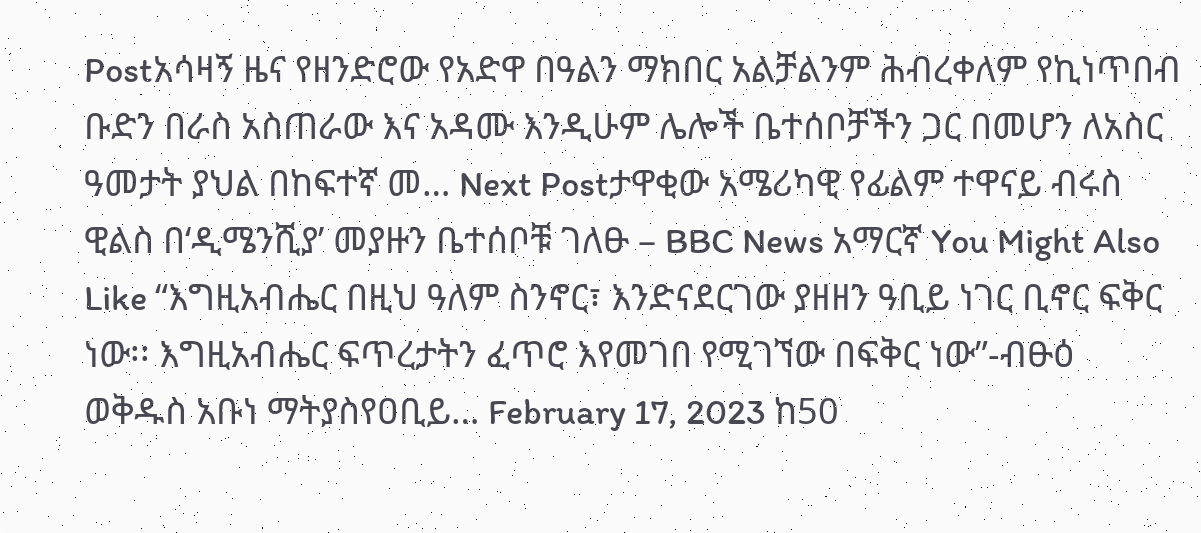Postአሳዛኝ ዜና የዘንድሮው የአድዋ በዓልን ማክበር አልቻልንም ሕብረቀለም የኪነጥበብ ቡድን በራስ አስጠራው እና አዳሙ እንዲሁም ሌሎች ቤተሰቦቻችን ጋር በመሆን ለአስር ዓመታት ያህል በከፍተኛ መ… Next Postታዋቂው አሜሪካዊ የፊልም ተዋናይ ብሩስ ዊልስ በ‘ዲሜንሺያ’ መያዙን ቤተሰቦቹ ገለፁ – BBC News አማርኛ You Might Also Like “እግዚአብሔር በዚህ ዓለም ስንኖር፣ እንድናደርገው ያዘዘን ዓቢይ ነገር ቢኖር ፍቅር ነው፡፡ እግዚአብሔር ፍጥረታትን ፈጥሮ እየመገበ የሚገኘው በፍቅር ነው”-ብፁዕ ወቅዱስ አቡነ ማትያስየዐቢይ… February 17, 2023 ከ50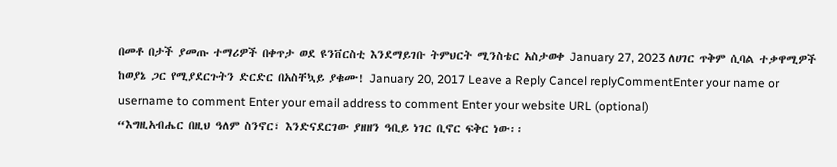በመቶ በታች ያመጡ ተማሪዎች በቀጥታ ወደ ዩንቨርስቲ እንደማይገቡ ትምህርት ሚንስቴር አስታወቀ January 27, 2023 ለሀገር ጥቅም ሲባል ተቃዋሚዎች ከወያኔ ጋር የሚያደርጉትን ድርድር በአስቸኳይ ያቁሙ! January 20, 2017 Leave a Reply Cancel replyCommentEnter your name or username to comment Enter your email address to comment Enter your website URL (optional)
“እግዚአብሔር በዚህ ዓለም ስንኖር፣ እንድናደርገው ያዘዘን ዓቢይ ነገር ቢኖር ፍቅር ነው፡፡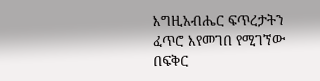እግዚአብሔር ፍጥረታትን ፈጥሮ እየመገበ የሚገኘው በፍቅር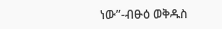ነው”-ብፁዕ ወቅዱስ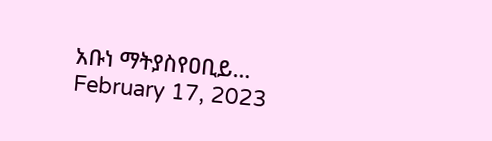አቡነ ማትያስየዐቢይ… February 17, 2023